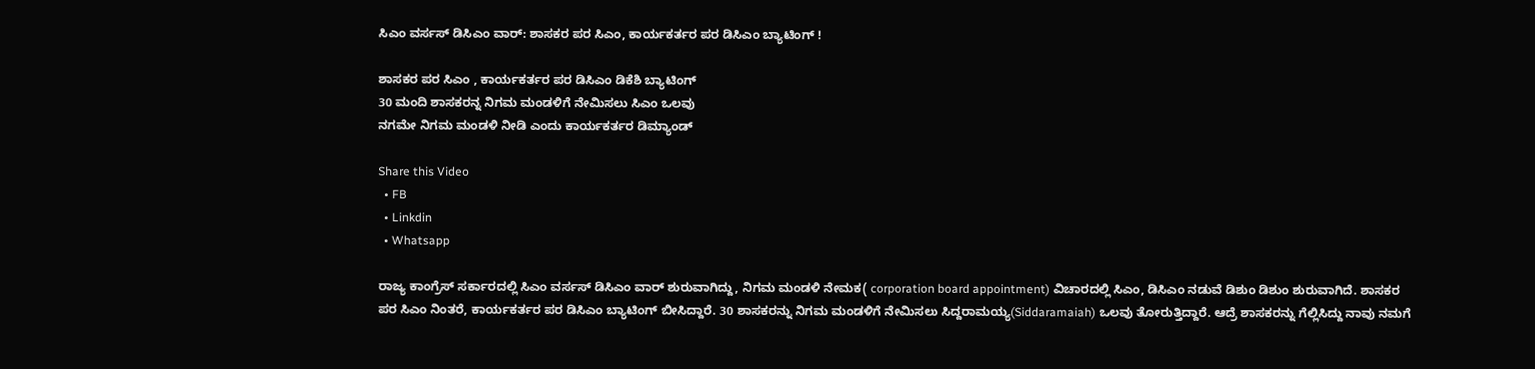ಸಿಎಂ ವರ್ಸಸ್ ಡಿಸಿಎಂ ವಾರ್: ಶಾಸಕರ ಪರ ಸಿಎಂ, ಕಾರ್ಯಕರ್ತರ ಪರ ಡಿಸಿಎಂ ಬ್ಯಾಟಿಂಗ್ !

ಶಾಸಕರ ಪರ ಸಿಎಂ , ಕಾರ್ಯಕರ್ತರ ಪರ ಡಿಸಿಎಂ ಡಿಕೆಶಿ ಬ್ಯಾಟಿಂಗ್
30 ಮಂದಿ ಶಾಸಕರನ್ನ ನಿಗಮ ಮಂಡಳಿಗೆ ನೇಮಿಸಲು‌ ಸಿಎಂ ಒಲವು
ನಗಮೇ ನಿಗಮ ಮಂಡಳಿ ನೀಡಿ ಎಂದು ಕಾರ್ಯಕರ್ತರ ಡಿಮ್ಯಾಂಡ್

Share this Video
  • FB
  • Linkdin
  • Whatsapp

ರಾಜ್ಯ ಕಾಂಗ್ರೆಸ್ ಸರ್ಕಾರದಲ್ಲಿ ಸಿಎಂ ವರ್ಸಸ್ ಡಿಸಿಎಂ ವಾರ್ ಶುರುವಾಗಿದ್ದು, ನಿಗಮ ಮಂಡಳಿ‌ ನೇಮಕ( corporation board appointment) ವಿಚಾರದಲ್ಲಿ ಸಿಎಂ, ಡಿಸಿಎಂ ನಡುವೆ ಡಿಶುಂ ಡಿಶುಂ ಶುರುವಾಗಿದೆ. ಶಾಸಕರ ಪರ ಸಿಎಂ ನಿಂತರೆ, ಕಾರ್ಯಕರ್ತರ ಪರ ಡಿಸಿಎಂ ಬ್ಯಾಟಿಂಗ್ ಬೀಸಿದ್ದಾರೆ. 30 ಶಾಸಕರನ್ನು ನಿಗಮ ಮಂಡಳಿಗೆ ನೇಮಿಸಲು ಸಿದ್ದರಾಮಯ್ಯ(Siddaramaiah) ಒಲವು ತೋರುತ್ತಿದ್ದಾರೆ. ಆದ್ರೆ ಶಾಸಕರನ್ನು ಗೆಲ್ಲಿಸಿದ್ದು ನಾವು ನಮಗೆ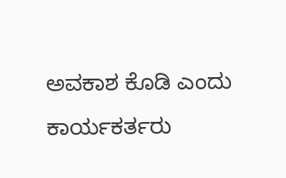ಅವಕಾಶ ಕೊಡಿ ಎಂದು ಕಾರ್ಯಕರ್ತರು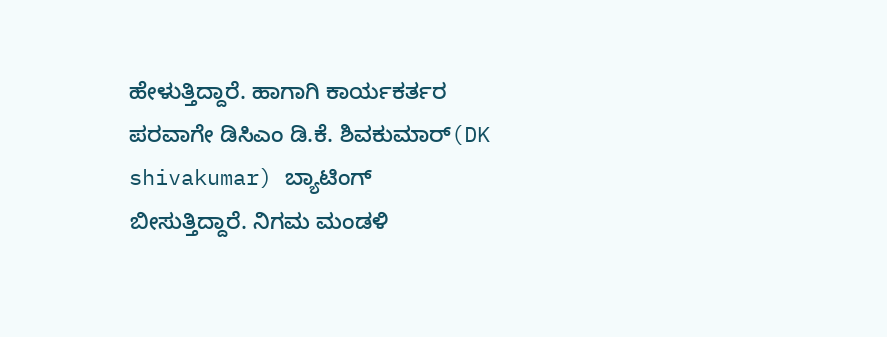ಹೇಳುತ್ತಿದ್ದಾರೆ. ಹಾಗಾಗಿ ಕಾರ್ಯಕರ್ತರ ಪರವಾಗೇ ಡಿಸಿಎಂ ಡಿ.ಕೆ. ಶಿವಕುಮಾರ್(DK shivakumar) ಬ್ಯಾಟಿಂಗ್ ಬೀಸುತ್ತಿದ್ದಾರೆ. ನಿಗಮ ಮಂಡಳಿ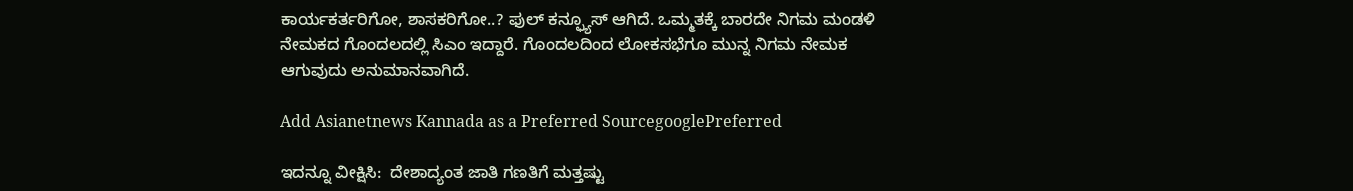ಕಾರ್ಯಕರ್ತರಿಗೋ, ಶಾಸಕರಿಗೋ..? ಫುಲ್ ಕನ್ಫ್ಯೂಸ್ ಆಗಿದೆ. ಒಮ್ಮತಕ್ಕೆ ಬಾರದೇ ನಿಗಮ ಮಂಡಳಿ ನೇಮಕದ ಗೊಂದಲದಲ್ಲಿ ಸಿಎಂ ಇದ್ದಾರೆ. ಗೊಂದಲದಿಂದ ಲೋಕಸಭೆಗೂ ಮುನ್ನ ನಿಗಮ ನೇಮಕ ಆಗುವುದು ಅನುಮಾನವಾಗಿದೆ.

Add Asianetnews Kannada as a Preferred SourcegooglePreferred

ಇದನ್ನೂ ವೀಕ್ಷಿಸಿ:  ದೇಶಾದ್ಯಂತ ಜಾತಿ ಗಣತಿಗೆ ಮತ್ತಷ್ಟು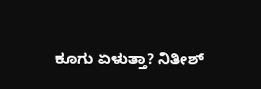ಕೂಗು ಏಳುತ್ತಾ? ನಿತೀಶ್‌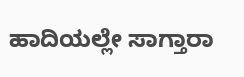ಹಾದಿಯಲ್ಲೇ ಸಾಗ್ತಾರಾ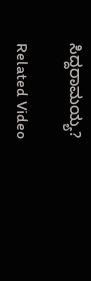ಸಿದ್ದರಾಮಯ್ಯ?

Related Video